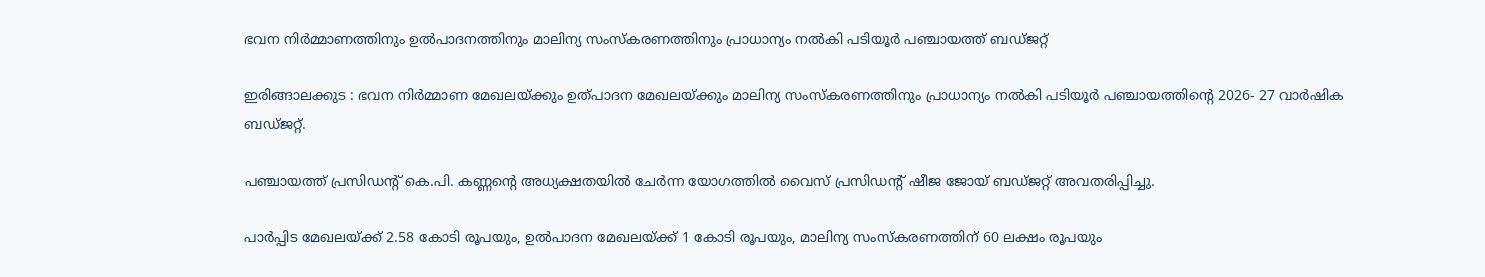ഭവന നിർമ്മാണത്തിനും ഉൽപാദനത്തിനും മാലിന്യ സംസ്കരണത്തിനും പ്രാധാന്യം നൽകി പടിയൂർ പഞ്ചായത്ത് ബഡ്ജറ്റ്

ഇരിങ്ങാലക്കുട : ഭവന നിർമ്മാണ മേഖലയ്ക്കും ഉത്പാദന മേഖലയ്ക്കും മാലിന്യ സംസ്കരണത്തിനും പ്രാധാന്യം നൽകി പടിയൂർ പഞ്ചായത്തിൻ്റെ 2026- 27 വാർഷിക ബഡ്ജറ്റ്.

പഞ്ചായത്ത് പ്രസിഡൻ്റ് കെ.പി. കണ്ണൻ്റെ അധ്യക്ഷതയിൽ ചേർന്ന യോഗത്തിൽ വൈസ് പ്രസിഡൻ്റ് ഷീജ ജോയ് ബഡ്ജറ്റ് അവതരിപ്പിച്ചു.

പാർപ്പിട മേഖലയ്ക്ക് 2.58 കോടി രൂപയും, ഉൽപാദന മേഖലയ്ക്ക് 1 കോടി രൂപയും, മാലിന്യ സംസ്കരണത്തിന് 60 ലക്ഷം രൂപയും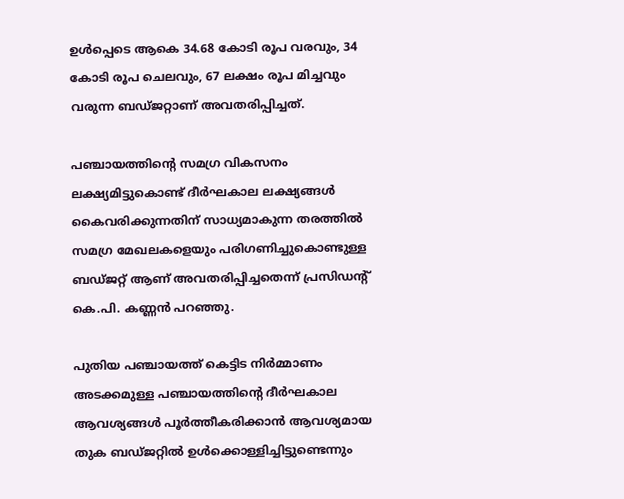ഉൾപ്പെടെ ആകെ 34.68 കോടി രൂപ വരവും, 34 കോടി രൂപ ചെലവും, 67 ലക്ഷം രൂപ മിച്ചവും വരുന്ന ബഡ്ജറ്റാണ് അവതരിപ്പിച്ചത്.

പഞ്ചായത്തിൻ്റെ സമഗ്ര വികസനം ലക്ഷ്യമിട്ടുകൊണ്ട് ദീർഘകാല ലക്ഷ്യങ്ങൾ കൈവരിക്കുന്നതിന് സാധ്യമാകുന്ന തരത്തിൽ സമഗ്ര മേഖലകളെയും പരിഗണിച്ചുകൊണ്ടുള്ള ബഡ്ജറ്റ് ആണ് അവതരിപ്പിച്ചതെന്ന് പ്രസിഡൻ്റ് കെ.പി. കണ്ണൻ പറഞ്ഞു.

പുതിയ പഞ്ചായത്ത് കെട്ടിട നിർമ്മാണം അടക്കമുള്ള പഞ്ചായത്തിന്റെ ദീർഘകാല ആവശ്യങ്ങൾ പൂർത്തീകരിക്കാൻ ആവശ്യമായ തുക ബഡ്ജറ്റിൽ ഉൾക്കൊള്ളിച്ചിട്ടുണ്ടെന്നും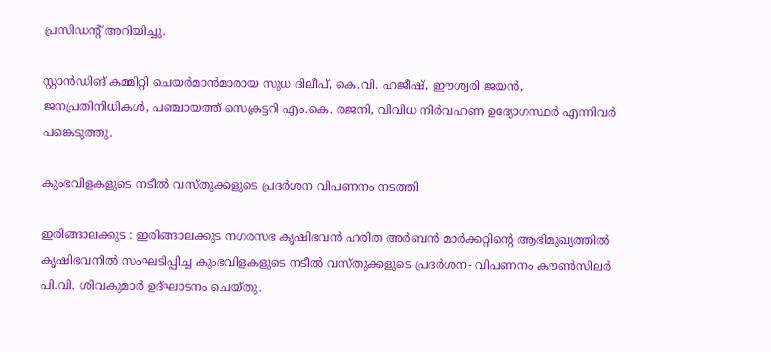പ്രസിഡൻ്റ് അറിയിച്ചു.

സ്റ്റാൻഡിങ് കമ്മിറ്റി ചെയർമാൻമാരായ സുധ ദിലീപ്, കെ.വി. ഹജീഷ്, ഈശ്വരി ജയൻ, ജനപ്രതിനിധികൾ, പഞ്ചായത്ത് സെക്രട്ടറി എം.കെ. രജനി, വിവിധ നിർവഹണ ഉദ്യോഗസ്ഥർ എന്നിവർ പങ്കെടുത്തു.

കുംഭവിളകളുടെ നടീൽ വസ്തുക്കളുടെ പ്രദർശന വിപണനം നടത്തി

ഇരിങ്ങാലക്കുട : ഇരിങ്ങാലക്കുട നഗരസഭ കൃഷിഭവൻ ഹരിത അർബൻ മാർക്കറ്റിന്റെ ആഭിമുഖ്യത്തിൽ കൃഷിഭവനിൽ സംഘടിപ്പിച്ച കുംഭവിളകളുടെ നടീൽ വസ്തുക്കളുടെ പ്രദർശന- വിപണനം കൗൺസിലർ പി.വി. ശിവകുമാർ ഉദ്ഘാടനം ചെയ്തു.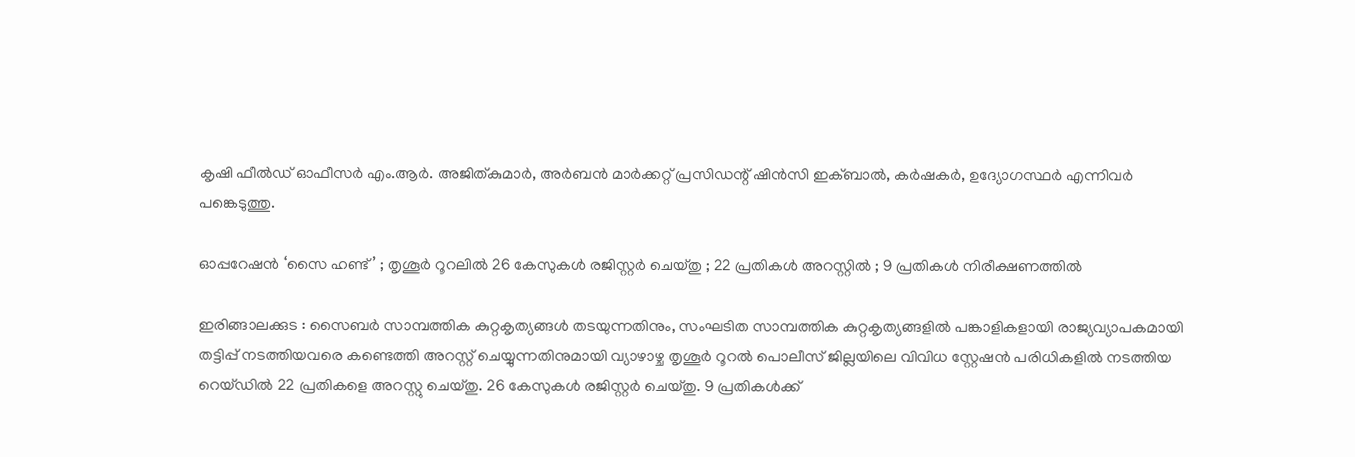കൃഷി ഫീൽഡ് ഓഫീസർ എം.ആർ. അജിത്കുമാർ, അർബൻ മാർക്കറ്റ് പ്രസിഡന്റ്‌ ഷിൻസി ഇക്ബാൽ, കർഷകർ, ഉദ്യോഗസ്ഥർ എന്നിവർ പങ്കെടുത്തു.

ഓപ്പറേഷൻ ‘സൈ ഹണ്ട്’ ; തൃശൂർ റൂറലിൽ 26 കേസുകൾ രജിസ്റ്റർ ചെയ്തു ; 22 പ്രതികൾ അറസ്റ്റിൽ ; 9 പ്രതികൾ നിരീക്ഷണത്തിൽ

ഇരിങ്ങാലക്കുട : സൈബർ സാമ്പത്തിക കുറ്റകൃത്യങ്ങൾ തടയുന്നതിനും, സംഘടിത സാമ്പത്തിക കുറ്റകൃത്യങ്ങളിൽ പങ്കാളികളായി രാജ്യവ്യാപകമായി തട്ടിപ്പ് നടത്തിയവരെ കണ്ടെത്തി അറസ്റ്റ് ചെയ്യുന്നതിനുമായി വ്യാഴാഴ്ച തൃശൂർ റൂറൽ പൊലീസ് ജില്ലയിലെ വിവിധ സ്റ്റേഷൻ പരിധികളിൽ നടത്തിയ റെയ്ഡിൽ 22 പ്രതികളെ അറസ്റ്റു ചെയ്തു. 26 കേസുകൾ രജിസ്റ്റർ ചെയ്തു. 9 പ്രതികൾക്ക്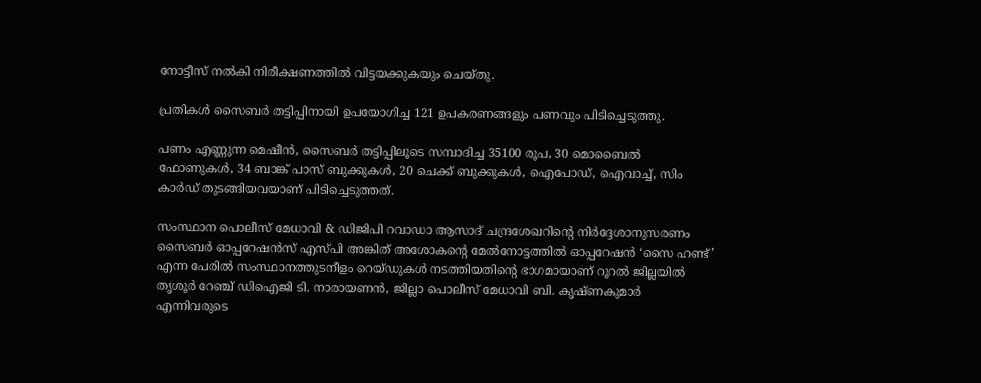നോട്ടീസ് നൽകി നിരീക്ഷണത്തിൽ വിട്ടയക്കുകയും ചെയ്തു.

പ്രതികൾ സൈബർ തട്ടിപ്പിനായി ഉപയോഗിച്ച 121 ഉപകരണങ്ങളും പണവും പിടിച്ചെടുത്തു.

പണം എണ്ണുന്ന മെഷീൻ, സൈബർ തട്ടിപ്പിലൂടെ സമ്പാദിച്ച 35100 രൂപ, 30 മൊബൈൽ ഫോണുകൾ, 34 ബാങ്ക് പാസ് ബുക്കുകൾ, 20 ചെക്ക് ബുക്കുകൾ, ഐപോഡ്, ഐവാച്ച്, സിം കാർഡ് തുടങ്ങിയവയാണ് പിടിച്ചെടുത്തത്.

സംസ്ഥാന പൊലീസ് മേധാവി & ഡിജിപി റവാഡാ ആസാദ് ചന്ദ്രശേഖറിന്റെ നിർദ്ദേശാനുസരണം സൈബർ ഓപ്പറേഷൻസ് എസ്പി അങ്കിത് അശോകൻ്റെ മേൽനോട്ടത്തിൽ ഓപ്പറേഷൻ ‘സൈ ഹണ്ട്’ എന്ന പേരിൽ സംസ്ഥാനത്തുടനീളം റെയ്ഡുകൾ നടത്തിയതിന്റെ ഭാഗമായാണ് റൂറൽ ജില്ലയിൽ തൃശൂർ റേഞ്ച് ഡിഐജി ടി. നാരായണൻ, ജില്ലാ പൊലീസ് മേധാവി ബി. കൃഷ്ണകുമാർ എന്നിവരുടെ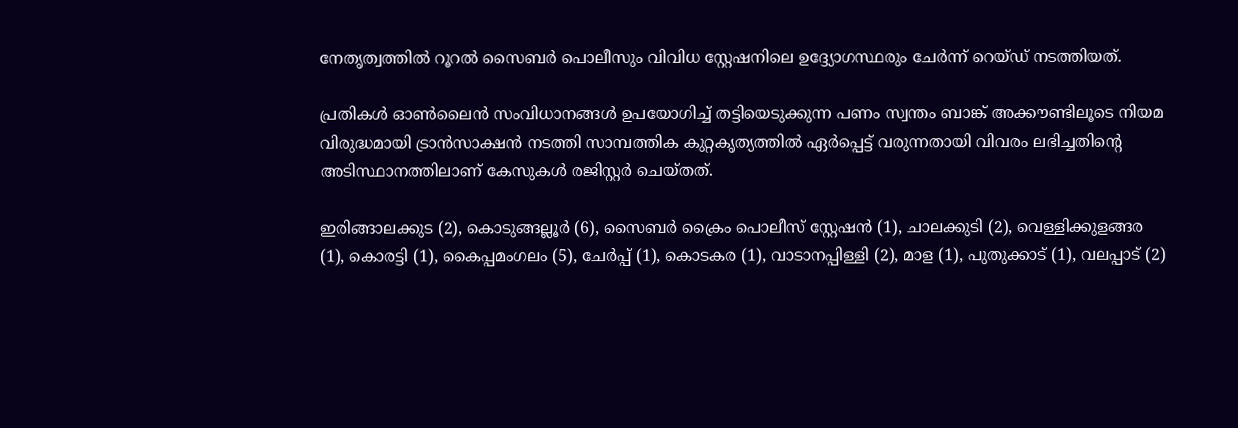നേതൃത്വത്തിൽ റൂറൽ സൈബർ പൊലീസും വിവിധ സ്റ്റേഷനിലെ ഉദ്ദ്യോഗസ്ഥരും ചേർന്ന് റെയ്ഡ് നടത്തിയത്.

പ്രതികൾ ഓൺലൈൻ സംവിധാനങ്ങൾ ഉപയോഗിച്ച് തട്ടിയെടുക്കുന്ന പണം സ്വന്തം ബാങ്ക് അക്കൗണ്ടിലൂടെ നിയമ വിരുദ്ധമായി ട്രാൻസാക്ഷൻ നടത്തി സാമ്പത്തിക കുറ്റകൃത്യത്തിൽ ഏർപ്പെട്ട് വരുന്നതായി വിവരം ലഭിച്ചതിന്റെ അടിസ്ഥാനത്തിലാണ് കേസുകൾ രജിസ്റ്റർ ചെയ്തത്.

ഇരിങ്ങാലക്കുട (2), കൊടുങ്ങല്ലൂർ (6), സൈബർ ക്രൈം പൊലീസ് സ്റ്റേഷൻ (1), ചാലക്കുടി (2), വെള്ളിക്കുളങ്ങര (1), കൊരട്ടി (1), കൈപ്പമംഗലം (5), ചേർപ്പ് (1), കൊടകര (1), വാടാനപ്പിള്ളി (2), മാള (1), പുതുക്കാട് (1), വലപ്പാട് (2)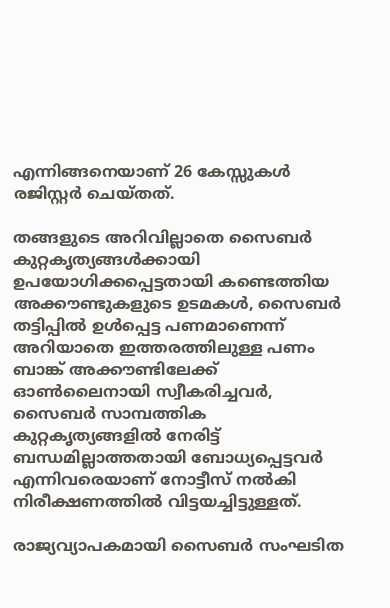എന്നിങ്ങനെയാണ് 26 കേസ്സുകൾ രജിസ്റ്റർ ചെയ്തത്.

തങ്ങളുടെ അറിവില്ലാതെ സൈബർ കുറ്റകൃത്യങ്ങൾക്കായി ഉപയോഗിക്കപ്പെട്ടതായി കണ്ടെത്തിയ അക്കൗണ്ടുകളുടെ ഉടമകൾ, സൈബർ തട്ടിപ്പിൽ ഉൾപ്പെട്ട പണമാണെന്ന് അറിയാതെ ഇത്തരത്തിലുള്ള പണം ബാങ്ക് അക്കൗണ്ടിലേക്ക് ഓൺലൈനായി സ്വീകരിച്ചവർ, സൈബർ സാമ്പത്തിക കുറ്റകൃത്യങ്ങളിൽ നേരിട്ട് ബന്ധമില്ലാത്തതായി ബോധ്യപ്പെട്ടവർ എന്നിവരെയാണ് നോട്ടീസ് നൽകി നിരീക്ഷണത്തിൽ വിട്ടയച്ചിട്ടുള്ളത്.

രാജ്യവ്യാപകമായി സൈബർ സംഘടിത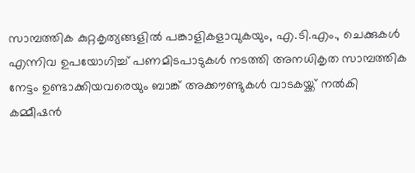സാമ്പത്തിക കുറ്റകൃത്യങ്ങളിൽ പങ്കാളികളാവുകയും, എ.ടി.എം., ചെക്കുകൾ എന്നിവ ഉപയോഗിച്ച് പണമിടപാടുകൾ നടത്തി അനധികൃത സാമ്പത്തിക നേട്ടം ഉണ്ടാക്കിയവരെയും ബാങ്ക് അക്കൗണ്ടുകൾ വാടകയ്ക്ക് നൽകി കമ്മീഷൻ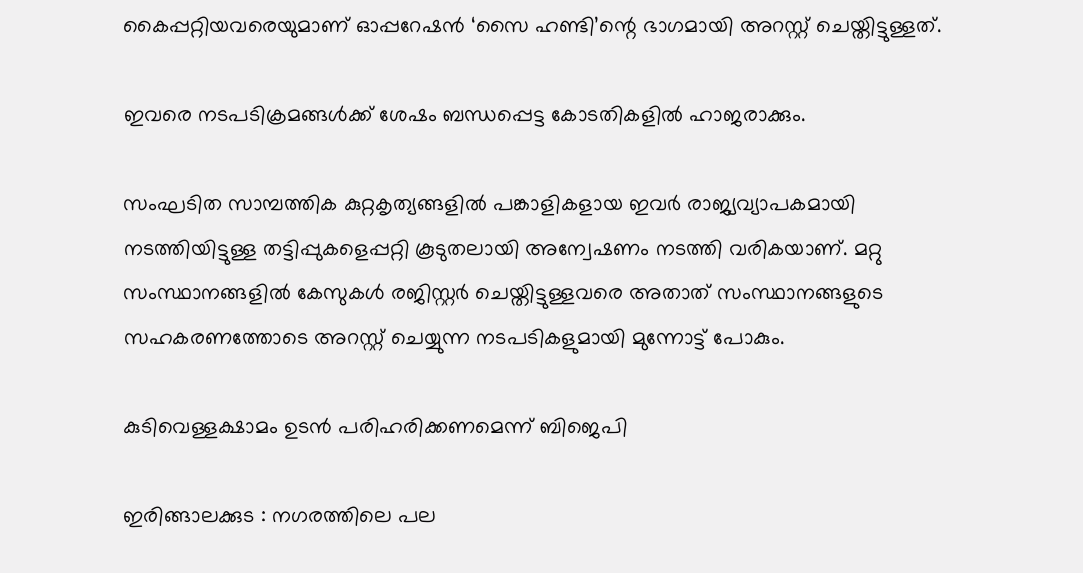കൈപ്പറ്റിയവരെയുമാണ് ഓപ്പറേഷൻ ‘സൈ ഹണ്ടി’ന്റെ ഭാഗമായി അറസ്റ്റ് ചെയ്തിട്ടുള്ളത്.

ഇവരെ നടപടിക്രമങ്ങൾക്ക് ശേഷം ബന്ധപ്പെട്ട കോടതികളിൽ ഹാജരാക്കും.

സംഘടിത സാമ്പത്തിക കുറ്റകൃത്യങ്ങളിൽ പങ്കാളികളായ ഇവർ രാജ്യവ്യാപകമായി നടത്തിയിട്ടുള്ള തട്ടിപ്പുകളെപ്പറ്റി കൂടുതലായി അന്വേഷണം നടത്തി വരികയാണ്. മറ്റു സംസ്ഥാനങ്ങളിൽ കേസുകൾ രജിസ്റ്റർ ചെയ്തിട്ടുള്ളവരെ അതാത് സംസ്ഥാനങ്ങളുടെ സഹകരണത്തോടെ അറസ്റ്റ് ചെയ്യുന്ന നടപടികളുമായി മുന്നോട്ട് പോകും.

കുടിവെള്ളക്ഷാമം ഉടൻ പരിഹരിക്കണമെന്ന് ബിജെപി

ഇരിങ്ങാലക്കുട : നഗരത്തിലെ പല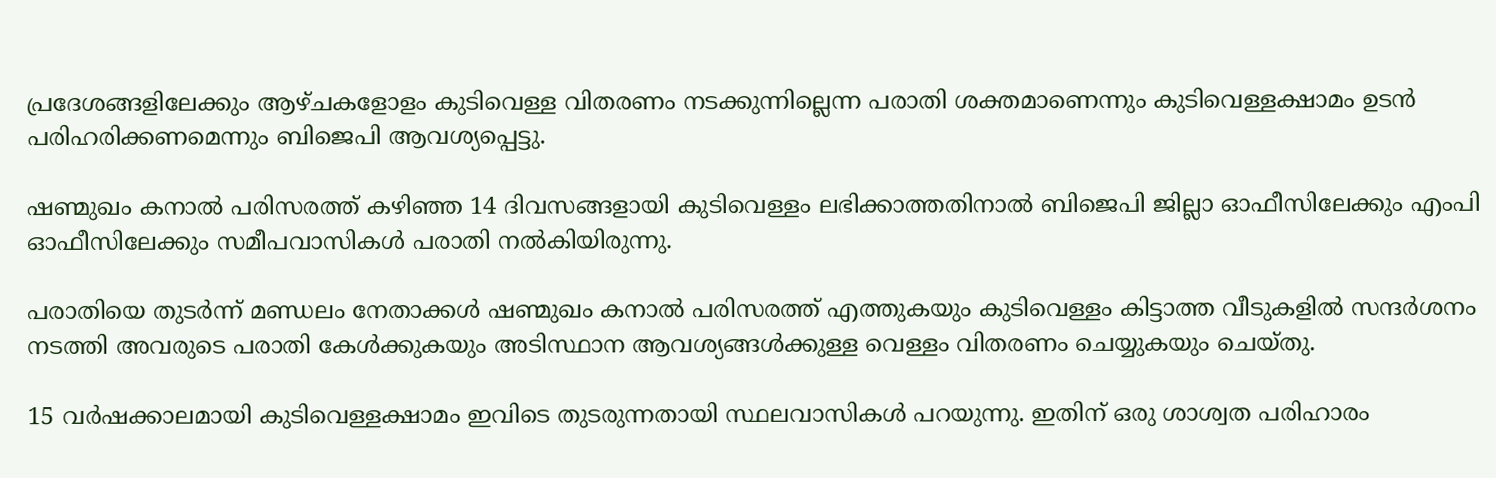പ്രദേശങ്ങളിലേക്കും ആഴ്ചകളോളം കുടിവെള്ള വിതരണം നടക്കുന്നില്ലെന്ന പരാതി ശക്തമാണെന്നും കുടിവെള്ളക്ഷാമം ഉടൻ പരിഹരിക്കണമെന്നും ബിജെപി ആവശ്യപ്പെട്ടു.

ഷണ്മുഖം കനാൽ പരിസരത്ത് കഴിഞ്ഞ 14 ദിവസങ്ങളായി കുടിവെള്ളം ലഭിക്കാത്തതിനാൽ ബിജെപി ജില്ലാ ഓഫീസിലേക്കും എംപി ഓഫീസിലേക്കും സമീപവാസികൾ പരാതി നൽകിയിരുന്നു.

പരാതിയെ തുടർന്ന് മണ്ഡലം നേതാക്കൾ ഷണ്മുഖം കനാൽ പരിസരത്ത് എത്തുകയും കുടിവെള്ളം കിട്ടാത്ത വീടുകളിൽ സന്ദർശനം നടത്തി അവരുടെ പരാതി കേൾക്കുകയും അടിസ്ഥാന ആവശ്യങ്ങൾക്കുള്ള വെള്ളം വിതരണം ചെയ്യുകയും ചെയ്തു.

15 വർഷക്കാലമായി കുടിവെള്ളക്ഷാമം ഇവിടെ തുടരുന്നതായി സ്ഥലവാസികൾ പറയുന്നു. ഇതിന് ഒരു ശാശ്വത പരിഹാരം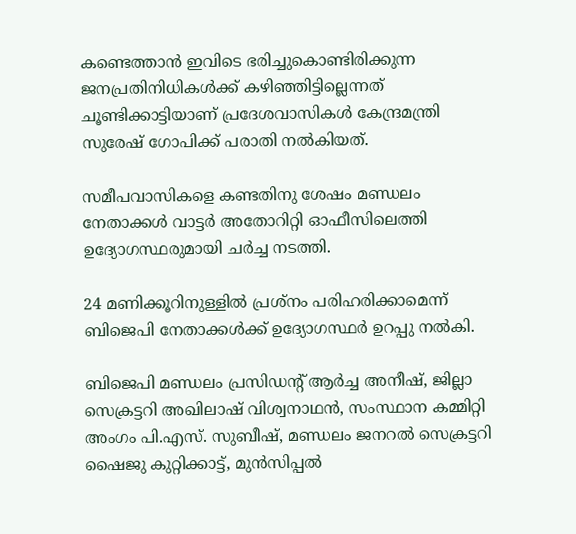കണ്ടെത്താൻ ഇവിടെ ഭരിച്ചുകൊണ്ടിരിക്കുന്ന ജനപ്രതിനിധികൾക്ക് കഴിഞ്ഞിട്ടില്ലെന്നത് ചൂണ്ടിക്കാട്ടിയാണ് പ്രദേശവാസികൾ കേന്ദ്രമന്ത്രി സുരേഷ് ഗോപിക്ക് പരാതി നൽകിയത്.

സമീപവാസികളെ കണ്ടതിനു ശേഷം മണ്ഡലം നേതാക്കൾ വാട്ടർ അതോറിറ്റി ഓഫീസിലെത്തി ഉദ്യോഗസ്ഥരുമായി ചർച്ച നടത്തി.

24 മണിക്കൂറിനുള്ളിൽ പ്രശ്നം പരിഹരിക്കാമെന്ന് ബിജെപി നേതാക്കൾക്ക് ഉദ്യോഗസ്ഥർ ഉറപ്പു നൽകി.

ബിജെപി മണ്ഡലം പ്രസിഡൻ്റ് ആർച്ച അനീഷ്, ജില്ലാ സെക്രട്ടറി അഖിലാഷ് വിശ്വനാഥൻ, സംസ്ഥാന കമ്മിറ്റി അംഗം പി.എസ്. സുബീഷ്, മണ്ഡലം ജനറൽ സെക്രട്ടറി ഷൈജു കുറ്റിക്കാട്ട്, മുൻസിപ്പൽ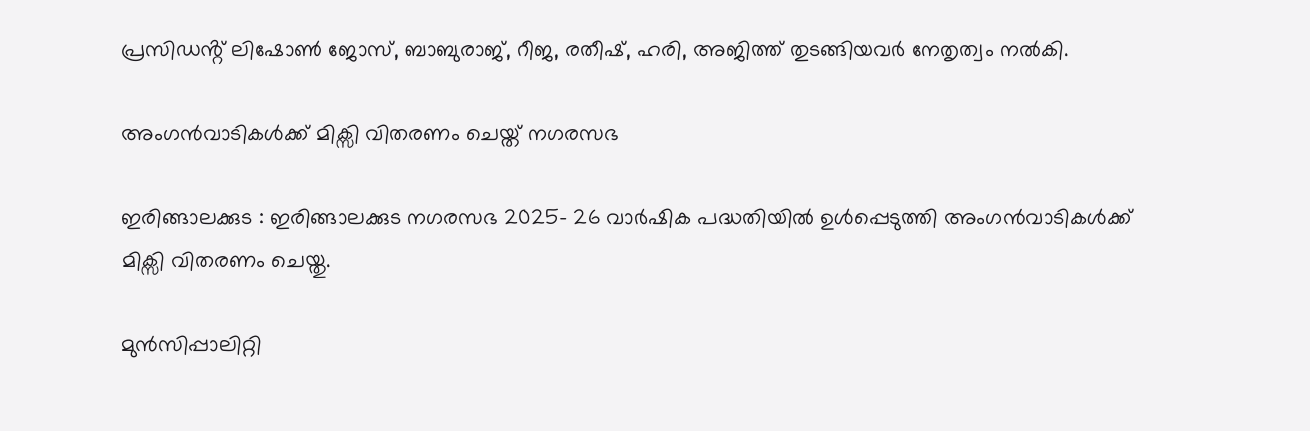പ്രസിഡൻ്റ് ലിഷോൺ ജോസ്, ബാബുരാജ്, റീജ, രതീഷ്, ഹരി, അജിത്ത് തുടങ്ങിയവർ നേതൃത്വം നൽകി.

അംഗൻവാടികൾക്ക് മിക്സി വിതരണം ചെയ്ത് നഗരസഭ

ഇരിങ്ങാലക്കുട : ഇരിങ്ങാലക്കുട നഗരസഭ 2025- 26 വാർഷിക പദ്ധതിയിൽ ഉൾപ്പെടുത്തി അംഗൻവാടികൾക്ക് മിക്സി വിതരണം ചെയ്തു.

മുൻസിപ്പാലിറ്റി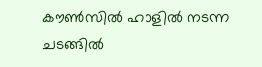കൗൺസിൽ ഹാളിൽ നടന്ന ചടങ്ങിൽ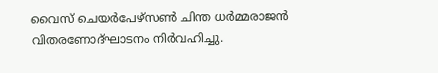വൈസ് ചെയർപേഴ്സൺ ചിന്ത ധർമ്മരാജൻ വിതരണോദ്ഘാടനം നിർവഹിച്ചു.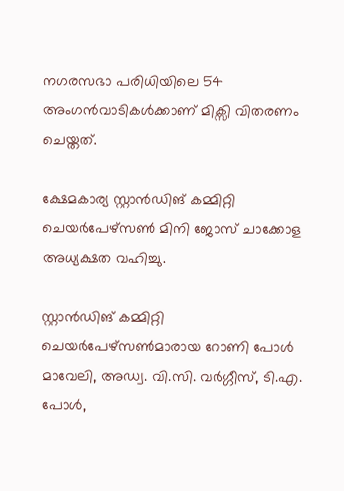നഗരസഭാ പരിധിയിലെ 54 അംഗൻവാടികൾക്കാണ് മിക്സി വിതരണം ചെയ്തത്.

ക്ഷേമകാര്യ സ്റ്റാൻഡിങ് കമ്മിറ്റി ചെയർപേഴ്സൺ മിനി ജോസ് ചാക്കോള അധ്യക്ഷത വഹിച്ചു.

സ്റ്റാൻഡിങ് കമ്മിറ്റി ചെയർപേഴ്സൺമാരായ റോണി പോൾ മാവേലി, അഡ്വ. വി.സി. വർഗ്ഗീസ്, ടി.എ. പോൾ,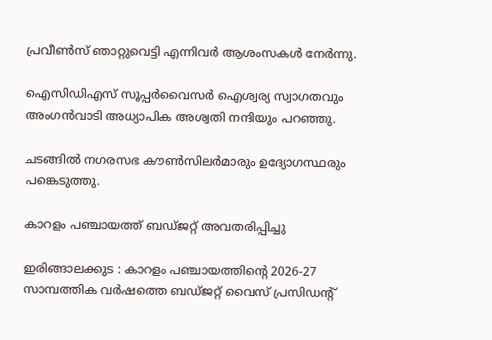പ്രവീൺസ് ഞാറ്റുവെട്ടി എന്നിവർ ആശംസകൾ നേർന്നു.

ഐസിഡിഎസ് സൂപ്പർവൈസർ ഐശ്വര്യ സ്വാഗതവും അംഗൻവാടി അധ്യാപിക അശ്വതി നന്ദിയും പറഞ്ഞു.

ചടങ്ങിൽ നഗരസഭ കൗൺസിലർമാരും ഉദ്യോഗസ്ഥരും പങ്കെടുത്തു.

കാറളം പഞ്ചായത്ത് ബഡ്ജറ്റ് അവതരിപ്പിച്ചു

ഇരിങ്ങാലക്കുട : കാറളം പഞ്ചായത്തിൻ്റെ 2026-27 സാമ്പത്തിക വർഷത്തെ ബഡ്ജറ്റ് വൈസ് പ്രസിഡൻ്റ്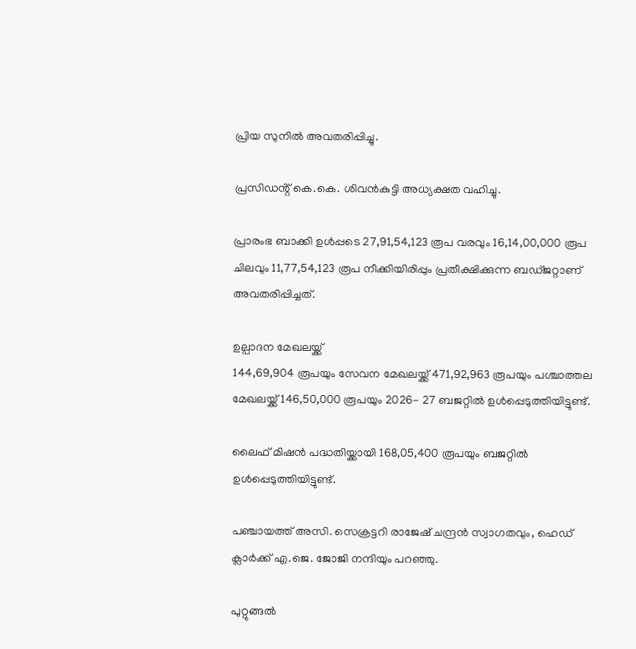പ്രിയ സുനിൽ അവതരിപ്പിച്ചു.

പ്രസിഡൻ്റ് കെ.കെ. ശിവൻകുട്ടി അധ്യക്ഷത വഹിച്ചു.

പ്രാരംഭ ബാക്കി ഉൾപ്പടെ 27,91,54,123 രൂപ വരവും 16,14,00,000 രൂപ ചിലവും 11,77,54,123 രൂപ നീക്കിയിരിപ്പും പ്രതീക്ഷിക്കുന്ന ബഡ്ജറ്റാണ് അവതരിപ്പിച്ചത്.

ഉല്പാദന മേഖലയ്ക്ക്
144,69,904 രൂപയും സേവന മേഖലയ്ക്ക് 471,92,963 രൂപയും പശ്ചാത്തല മേഖലയ്ക്ക് 146,50,000 രൂപയും 2026- 27 ബജറ്റിൽ ഉൾപ്പെടുത്തിയിട്ടുണ്ട്.

ലൈഫ് മിഷൻ പദ്ധതിയ്ക്കായി 168,05,400 രൂപയും ബജറ്റിൽ ഉൾപ്പെടുത്തിയിട്ടുണ്ട്.

പഞ്ചായത്ത് അസി. സെക്രട്ടറി രാജേഷ് ചന്ദ്രൻ സ്വാഗതവും, ഹെഡ് ക്ലാർക്ക് എ.ജെ. ജോജി നന്ദിയും പറഞ്ഞു.

പുറ്റുങ്ങൽ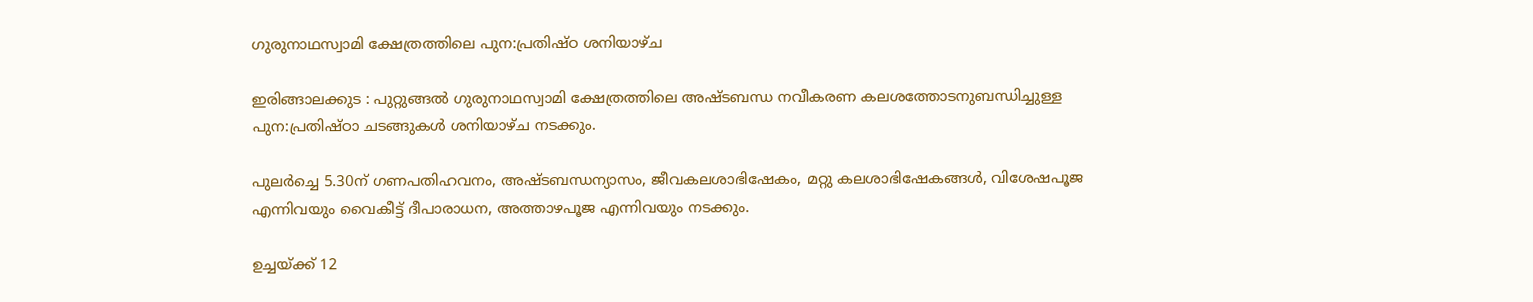ഗുരുനാഥസ്വാമി ക്ഷേത്രത്തിലെ പുന:പ്രതിഷ്ഠ ശനിയാഴ്ച

ഇരിങ്ങാലക്കുട : പുറ്റുങ്ങൽ ഗുരുനാഥസ്വാമി ക്ഷേത്രത്തിലെ അഷ്ടബന്ധ നവീകരണ കലശത്തോടനുബന്ധിച്ചുള്ള പുന:പ്രതിഷ്ഠാ ചടങ്ങുകൾ ശനിയാഴ്ച നടക്കും.

പുലർച്ചെ 5.30ന് ഗണപതിഹവനം, അഷ്ടബന്ധന്യാസം, ജീവകലശാഭിഷേകം, മറ്റു കലശാഭിഷേകങ്ങൾ, വിശേഷപൂജ എന്നിവയും വൈകീട്ട് ദീപാരാധന, അത്താഴപൂജ എന്നിവയും നടക്കും.

ഉച്ചയ്ക്ക് 12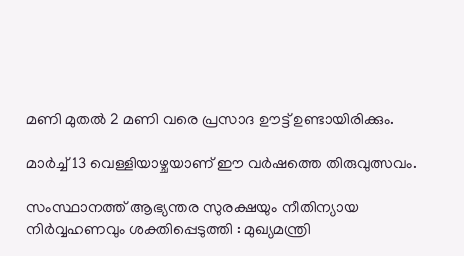മണി മുതൽ 2 മണി വരെ പ്രസാദ ഊട്ട് ഉണ്ടായിരിക്കും.

മാർച്ച് 13 വെള്ളിയാഴ്ചയാണ് ഈ വർഷത്തെ തിരുവുത്സവം.

സംസ്ഥാനത്ത്‌ ആഭ്യന്തര സുരക്ഷയും നീതിന്യായ നിർവ്വഹണവും ശക്തിപ്പെടുത്തി : മുഖ്യമന്ത്രി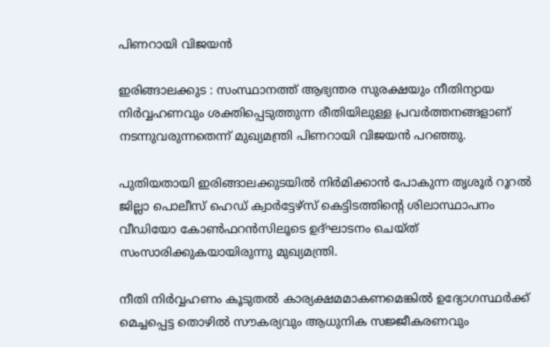പിണറായി വിജയൻ

ഇരിങ്ങാലക്കുട : സംസ്ഥാനത്ത്‌ ആഭ്യന്തര സുരക്ഷയും നീതിന്യായ നിർവ്വഹണവും ശക്തിപ്പെടുത്തുന്ന രീതിയിലുള്ള പ്രവർത്തനങ്ങളാണ് നടന്നുവരുന്നതെന്ന് മുഖ്യമന്ത്രി പിണറായി വിജയൻ പറഞ്ഞു.

പുതിയതായി ഇരിങ്ങാലക്കുടയിൽ നിർമിക്കാൻ പോകുന്ന തൃശൂർ റൂറൽ ജില്ലാ പൊലീസ് ഹെഡ് ക്വാർട്ടേഴ്സ് കെട്ടിടത്തിന്റെ ശിലാസ്ഥാപനം വീഡിയോ കോൺഫറൻസിലൂടെ ഉദ്ഘാടനം ചെയ്ത് സംസാരിക്കുകയായിരുന്നു മുഖ്യമന്ത്രി.

നീതി നിർവ്വഹണം കൂടുതൽ കാര്യക്ഷമമാകണമെങ്കിൽ ഉദ്യോഗസ്ഥർക്ക് മെച്ചപ്പെട്ട തൊഴിൽ സൗകര്യവും ആധുനിക സജ്ജീകരണവും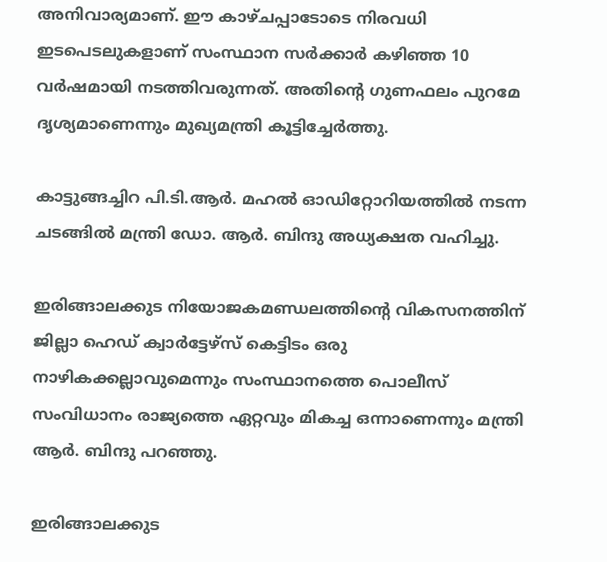അനിവാര്യമാണ്. ഈ കാഴ്ചപ്പാടോടെ നിരവധി ഇടപെടലുകളാണ് സംസ്ഥാന സർക്കാർ കഴിഞ്ഞ 10 വർഷമായി നടത്തിവരുന്നത്. അതിന്റെ ഗുണഫലം പുറമേ ദൃശ്യമാണെന്നും മുഖ്യമന്ത്രി കൂട്ടിച്ചേർത്തു.

കാട്ടുങ്ങച്ചിറ പി.ടി.ആർ. മഹൽ ഓഡിറ്റോറിയത്തിൽ നടന്ന ചടങ്ങിൽ മന്ത്രി ഡോ. ആർ. ബിന്ദു അധ്യക്ഷത വഹിച്ചു.

ഇരിങ്ങാലക്കുട നിയോജകമണ്ഡലത്തിന്റെ വികസനത്തിന് ജില്ലാ ഹെഡ് ക്വാർട്ടേഴ്സ് കെട്ടിടം ഒരു നാഴികക്കല്ലാവുമെന്നും സംസ്ഥാനത്തെ പൊലീസ് സംവിധാനം രാജ്യത്തെ ഏറ്റവും മികച്ച ഒന്നാണെന്നും മന്ത്രി ആർ. ബിന്ദു പറഞ്ഞു.

ഇരിങ്ങാലക്കുട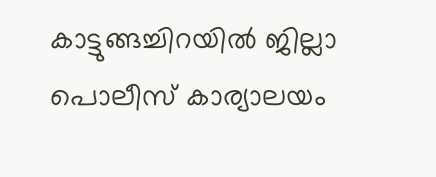കാട്ടുങ്ങച്ചിറയിൽ ജില്ലാ പൊലീസ് കാര്യാലയം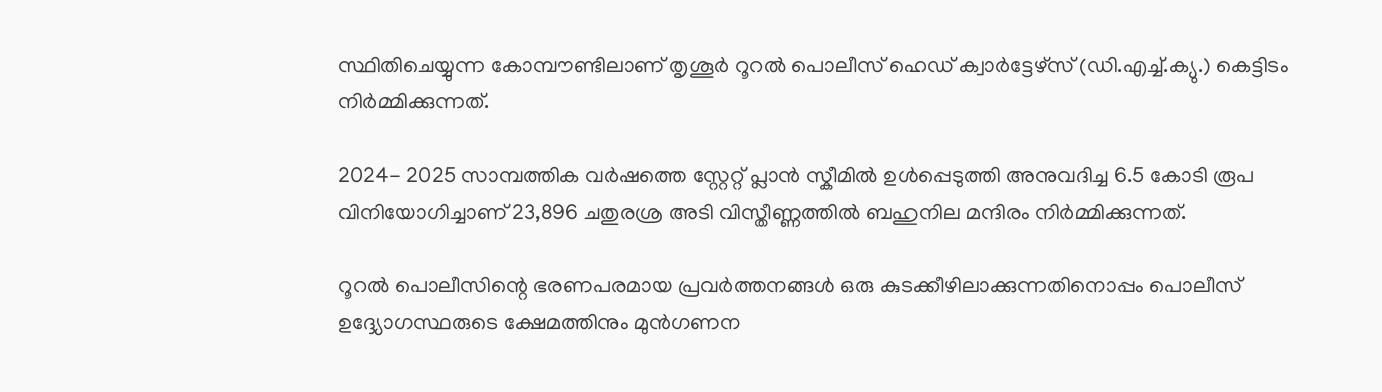സ്ഥിതിചെയ്യുന്ന കോമ്പൗണ്ടിലാണ് തൃശൂർ റൂറൽ പൊലീസ് ഹെഡ് ക്വാർട്ടേഴ്സ് (ഡി.എച്ച്.ക്യു.) കെട്ടിടം നിർമ്മിക്കുന്നത്.

2024- 2025 സാമ്പത്തിക വർഷത്തെ സ്റ്റേറ്റ് പ്ലാൻ സ്കീമിൽ ഉൾപ്പെടുത്തി അനുവദിച്ച 6.5 കോടി രൂപ വിനിയോഗിച്ചാണ് 23,896 ചതുരശ്ര അടി വിസ്തീണ്ണത്തിൽ ബഹുനില മന്ദിരം നിർമ്മിക്കുന്നത്.

റൂറൽ പൊലീസിന്റെ ഭരണപരമായ പ്രവർത്തനങ്ങൾ ഒരു കുടക്കീഴിലാക്കുന്നതിനൊപ്പം പൊലീസ് ഉദ്ദ്യോഗസ്ഥരുടെ ക്ഷേമത്തിനും മുൻഗണന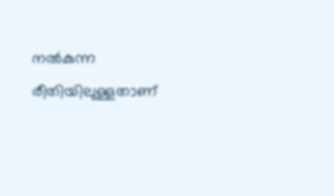നൽകുന്ന രീതിയിലുള്ളതാണ്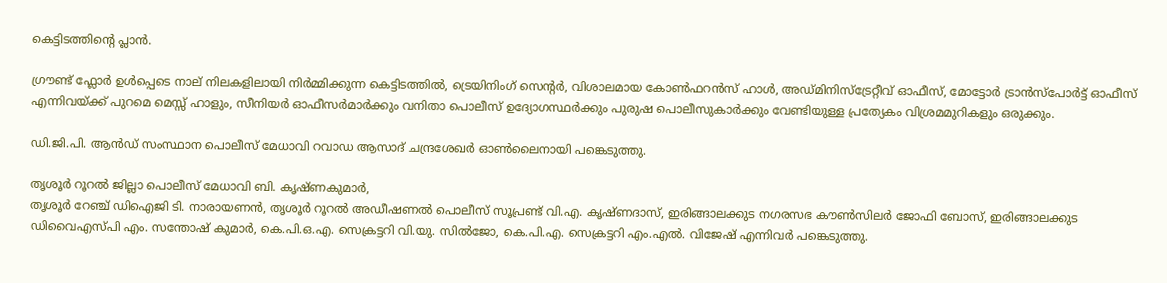കെട്ടിടത്തിന്റെ പ്ലാൻ.

ഗ്രൗണ്ട് ഫ്ലോർ ഉൾപ്പെടെ നാല് നിലകളിലായി നിർമ്മിക്കുന്ന കെട്ടിടത്തിൽ, ട്രെയിനിംഗ് സെന്റർ, വിശാലമായ കോൺഫറൻസ് ഹാൾ, അഡ്മിനിസ്ട്രേറ്റീവ് ഓഫീസ്, മോട്ടോർ ട്രാൻസ്പോർട്ട് ഓഫീസ് എന്നിവയ്ക്ക് പുറമെ മെസ്സ് ഹാളും, സീനിയർ ഓഫീസർമാർക്കും വനിതാ പൊലീസ് ഉദ്യോഗസ്ഥർക്കും പുരുഷ പൊലീസുകാർക്കും വേണ്ടിയുള്ള പ്രത്യേകം വിശ്രമമുറികളും ഒരുക്കും.

ഡി.ജി.പി. ആൻഡ് സംസ്ഥാന പൊലീസ് മേധാവി റവാഡ ആസാദ് ചന്ദ്രശേഖർ ഓൺലൈനായി പങ്കെടുത്തു.

തൃശൂർ റൂറൽ ജില്ലാ പൊലീസ് മേധാവി ബി. കൃഷ്ണകുമാർ,
തൃശൂർ റേഞ്ച് ഡിഐജി ടി. നാരായണൻ, തൃശൂർ റൂറൽ അഡീഷണൽ പൊലീസ് സൂപ്രണ്ട് വി.എ. കൃഷ്‌ണദാസ്, ഇരിങ്ങാലക്കുട നഗരസഭ കൗൺസിലർ ജോഫി ബോസ്, ഇരിങ്ങാലക്കുട ഡിവൈഎസ്പി എം. സന്തോഷ് കുമാർ, കെ.പി.ഒ.എ. സെക്രട്ടറി വി.യു. സിൽജോ, കെ.പി.എ. സെക്രട്ടറി എം.എൽ. വിജേഷ് എന്നിവർ പങ്കെടുത്തു.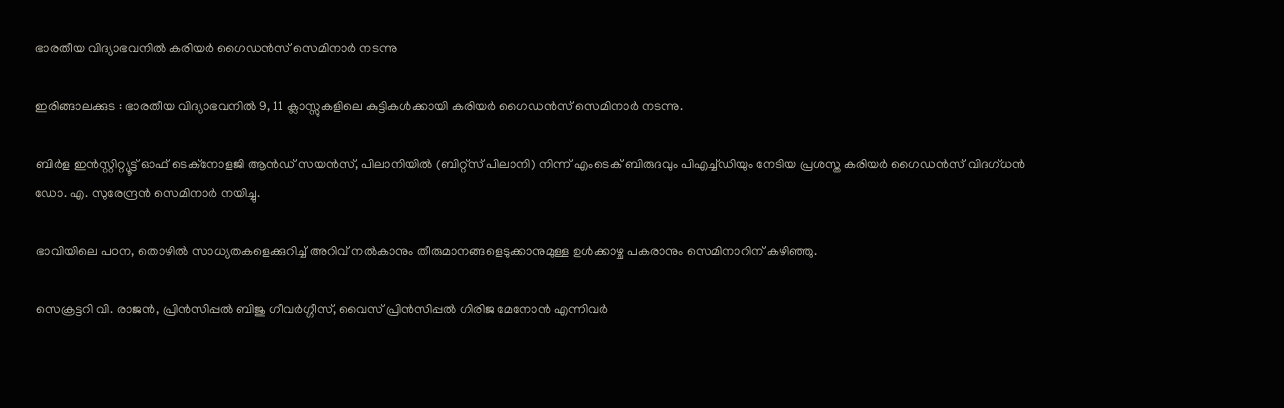ഭാരതീയ വിദ്യാഭവനിൽ കരിയർ ഗൈഡൻസ് സെമിനാർ നടന്നു

ഇരിങ്ങാലക്കുട : ഭാരതീയ വിദ്യാഭവനിൽ 9, 11 ക്ലാസ്സുകളിലെ കുട്ടികൾക്കായി കരിയർ ഗൈഡൻസ് സെമിനാർ നടന്നു.

ബിർള ഇൻസ്റ്റിറ്റ്യൂട്ട് ഓഫ് ടെക്നോളജി ആൻഡ് സയൻസ്, പിലാനിയിൽ (ബിറ്റ്സ് പിലാനി) നിന്ന് എംടെക് ബിരുദവും പിഎച്ച്ഡിയും നേടിയ പ്രശസ്ത കരിയർ ഗൈഡൻസ് വിദഗ്ധൻ ഡോ. എ. സുരേന്ദ്രൻ സെമിനാർ നയിച്ചു.

ഭാവിയിലെ പഠന, തൊഴിൽ സാധ്യതകളെക്കുറിച്ച് അറിവ് നൽകാനും തീരുമാനങ്ങളെടുക്കാനുമുള്ള ഉൾക്കാഴ്ച പകരാനും സെമിനാറിന് കഴിഞ്ഞു.

സെക്രട്ടറി വി. രാജൻ, പ്രിൻസിപ്പൽ ബിജു ഗീവർഗ്ഗീസ്, വൈസ് പ്രിൻസിപ്പൽ ഗിരിജ മേനോൻ എന്നിവർ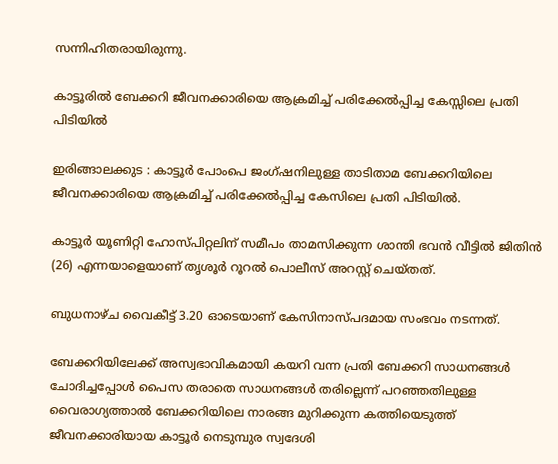സന്നിഹിതരായിരുന്നു.

കാട്ടൂരിൽ ബേക്കറി ജീവനക്കാരിയെ ആക്രമിച്ച് പരിക്കേൽപ്പിച്ച കേസ്സിലെ പ്രതി പിടിയിൽ

ഇരിങ്ങാലക്കുട : കാട്ടൂർ പോംപെ ജംഗ്ഷനിലുള്ള താടിതാമ ബേക്കറിയിലെ ജീവനക്കാരിയെ ആക്രമിച്ച് പരിക്കേൽപ്പിച്ച കേസിലെ പ്രതി പിടിയിൽ.

കാട്ടൂർ യൂണിറ്റി ഹോസ്പിറ്റലിന് സമീപം താമസിക്കുന്ന ശാന്തി ഭവൻ വീട്ടിൽ ജിതിൻ (26) എന്നയാളെയാണ് തൃശൂർ റൂറൽ പൊലീസ് അറസ്റ്റ് ചെയ്തത്.

ബുധനാഴ്ച വൈകീട്ട് 3.20 ഓടെയാണ് കേസിനാസ്പദമായ സംഭവം നടന്നത്.

ബേക്കറിയിലേക്ക് അസ്വഭാവികമായി കയറി വന്ന പ്രതി ബേക്കറി സാധനങ്ങൾ ചോദിച്ചപ്പോൾ പൈസ തരാതെ സാധനങ്ങൾ തരില്ലെന്ന് പറഞ്ഞതിലുള്ള വൈരാഗ്യത്താൽ ബേക്കറിയിലെ നാരങ്ങ മുറിക്കുന്ന കത്തിയെടുത്ത് ജീവനക്കാരിയായ കാട്ടൂർ നെടുമ്പുര സ്വദേശി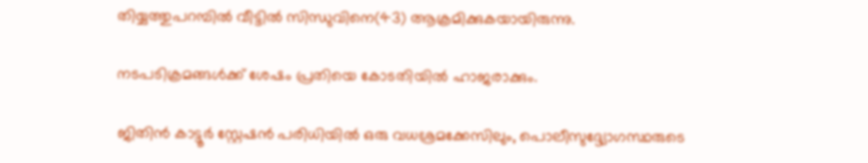തിയ്യത്തുപറമ്പിൽ വീട്ടിൽ സിന്ധുവിനെ(43) ആക്രമിക്കുകയായിരുന്നു.

നടപടിക്രമങ്ങൾക്ക് ശേഷം പ്രതിയെ കോടതിയിൽ ഹാജരാക്കും.

ജിതിൻ കാട്ടൂർ സ്റ്റേഷൻ പരിധിയിൽ ഒരു വധശ്രമക്കേസിലും, പൊലീസുദ്ദ്യോഗസ്ഥരുടെ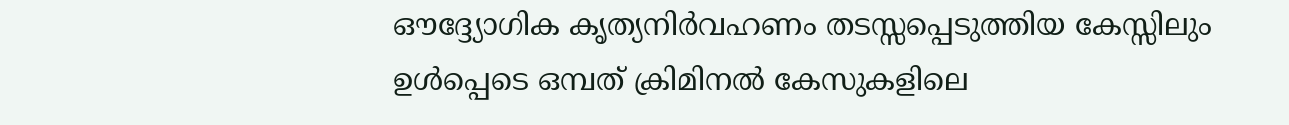ഔദ്ദ്യോഗിക കൃത്യനിർവഹണം തടസ്സപ്പെടുത്തിയ കേസ്സിലും ഉൾപ്പെടെ ഒമ്പത് ക്രിമിനൽ കേസുകളിലെ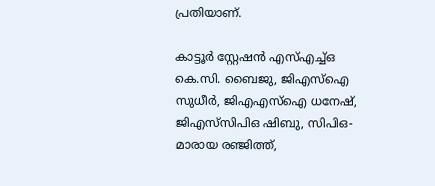പ്രതിയാണ്.

കാട്ടൂർ സ്റ്റേഷൻ എസ്എച്ച്ഒ കെ.സി. ബൈജു, ജിഎസ്ഐ സുധീർ, ജിഎഎസ്ഐ ധനേഷ്, ജിഎസ്‌സിപിഒ ഷിബു, സിപിഒ-മാരായ രഞ്ജിത്ത്,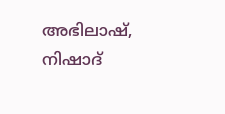അഭിലാഷ്, നിഷാദ്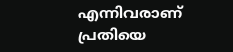എന്നിവരാണ് പ്രതിയെ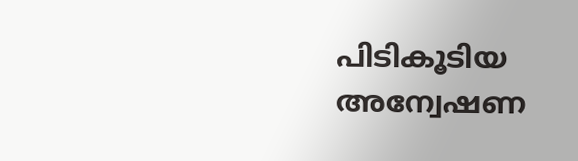പിടികൂടിയ അന്വേഷണ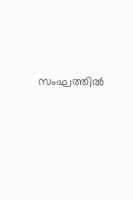സംഘത്തിൽ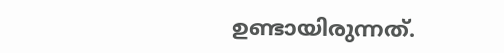ഉണ്ടായിരുന്നത്.